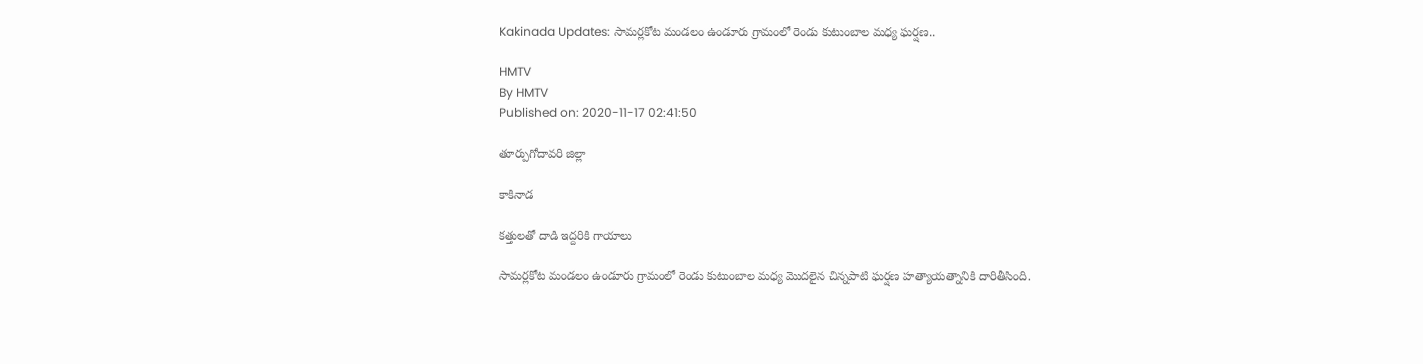Kakinada Updates: సామర్లకోట మండలం ఉండూరు గ్రామంలో రెండు కుటుంబాల మధ్య ఘర్షణ..

HMTV
By HMTV
Published on: 2020-11-17 02:41:50

తూర్పుగోదావరి జిల్లా

కాకినాడ

కత్తులతో దాడి ఇద్దరికి గాయాలు

సామర్లకోట మండలం ఉండూరు గ్రామంలో రెండు కుటుంబాల మధ్య మొదలైన చిన్నపాటి ఘర్షణ హత్యాయత్నానికి దారితీసింది.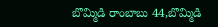బొమ్మిడి రాంబాబు 44,బొమ్మిడి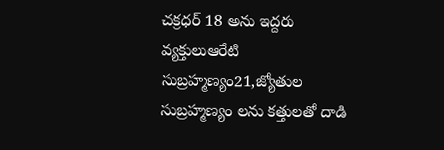చక్రధర్ 18 అను ఇద్దరు వ్యక్తులుఆరేటి సుబ్రహ్మణ్యం21,జ్యోతుల సుబ్రహ్మణ్యం లను కత్తులతో దాడి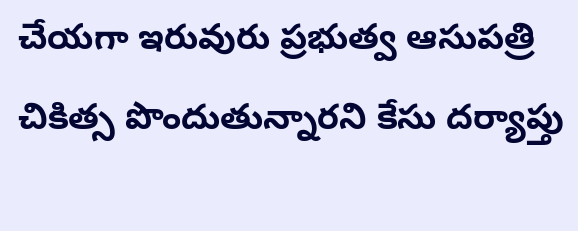చేయగా ఇరువురు ప్రభుత్వ ఆసుపత్రి చికిత్స పొందుతున్నారని కేసు దర్యాప్తు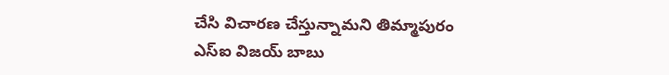చేసి విచారణ చేస్తున్నామని తిమ్మాపురం ఎస్ఐ విజయ్ బాబు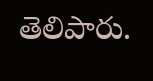తెలిపారు.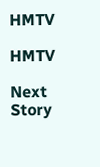HMTV

HMTV

Next Story